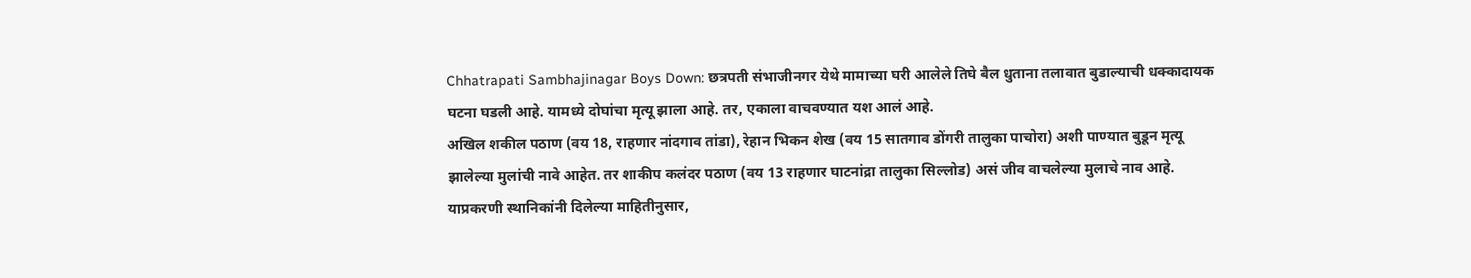Chhatrapati Sambhajinagar Boys Down: छत्रपती संभाजीनगर येथे मामाच्या घरी आलेले तिघे बैल धुताना तलावात बुडाल्याची धक्कादायक घटना घडली आहे. यामध्ये दोघांचा मृत्यू झाला आहे. तर, एकाला वाचवण्यात यश आलं आहे.
अखिल शकील पठाण (वय 18, राहणार नांदगाव तांडा), रेहान भिकन शेख (वय 15 सातगाव डोंगरी तालुका पाचोरा) अशी पाण्यात बुडून मृत्यू झालेल्या मुलांची नावे आहेत. तर शाकीप कलंदर पठाण (वय 13 राहणार घाटनांद्रा तालुका सिल्लोड) असं जीव वाचलेल्या मुलाचे नाव आहे.
याप्रकरणी स्थानिकांनी दिलेल्या माहितीनुसार,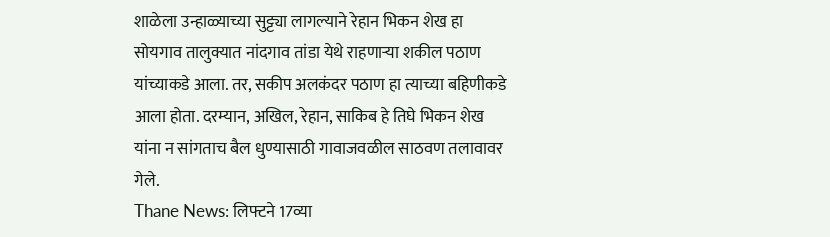शाळेला उन्हाळ्याच्या सुट्ट्या लागल्याने रेहान भिकन शेख हा सोयगाव तालुक्यात नांदगाव तांडा येथे राहणाऱ्या शकील पठाण यांच्याकडे आला. तर, सकीप अलकंदर पठाण हा त्याच्या बहिणीकडे आला होता. दरम्यान, अखिल, रेहान, साकिब हे तिघे भिकन शेख यांना न सांगताच बैल धुण्यासाठी गावाजवळील साठवण तलावावर गेले.
Thane News: लिफ्टने 17व्या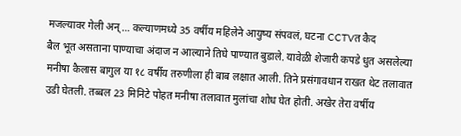मजल्यावर गेली अन्… कल्याणमध्ये 35 वर्षीय महिलेने आयुष्य संपवलं, घटना CCTVत कैद
बैल भूत असताना पाण्याचा अंदाज न आल्याने तिघे पाण्यात बुडाले. यावेळी शेजारी कपडे धुत असलेल्या मनीषा कैलास बागुल या १८ वर्षीय तरुणीला ही बाब लक्षात आली. तिने प्रसंगावधान राखत थेट तलावात उडी घेतली. तब्बल 23 मिनिटे पोहत मनीषा तलावात मुलांचा शोध घेत होती. अखेर तेरा वर्षीय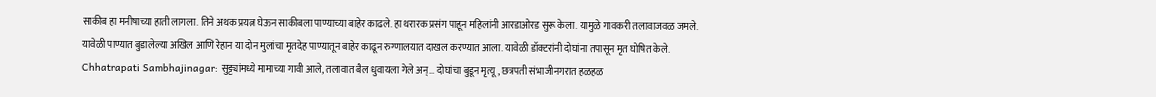साकीब हा मनीषाच्या हाती लागला. तिने अथक प्रयत्न घेऊन साकीबला पाण्याच्या बाहेर काढले. हा थरारक प्रसंग पाहून महिलांनी आरडाओरड सुरू केला. यामुळे गावकरी तलावाजवळ जमले. यावेळी पाण्यात बुडालेल्या अखिल आणि रेहान या दोन मुलांचा मृतदेह पाण्यातून बाहेर काढून रुग्णालयात दाखल करण्यात आला. यावेळी डॉक्टरांनी दोघांना तपासून मृत घोषित केले.
Chhatrapati Sambhajinagar: सुट्ट्यांमध्ये मामाच्या गावी आले, तलावात बैल धुवायला गेले अन्… दोघांचा बुडून मृत्यू, छत्रपती संभाजीनगरात हळहळ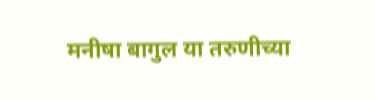मनीषा बागुल या तरुणीच्या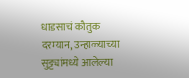धाडसाचं कौतुक
दरम्यान, उन्हाळ्याच्या सुट्ट्यांमध्ये आलेल्या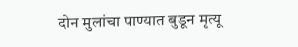दोन मुलांचा पाण्यात बुडून मृत्यू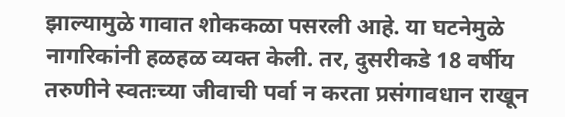झाल्यामुळे गावात शोककळा पसरली आहे. या घटनेमुळे नागरिकांनी हळहळ व्यक्त केली. तर, दुसरीकडे 18 वर्षीय तरुणीने स्वतःच्या जीवाची पर्वा न करता प्रसंगावधान राखून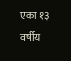एका १३ वर्षीय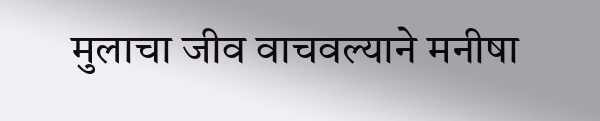मुलाचा जीव वाचवल्याने मनीषा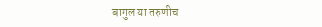बागुल या तरुणीच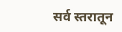सर्व स्तरातून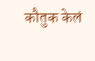कौतुक केलं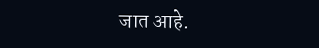जात आहे.